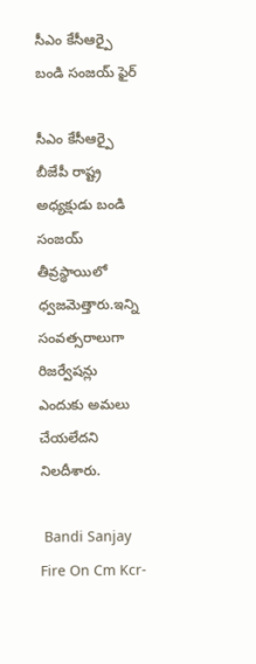సీఎం కేసీఆర్పై బండి సంజయ్ ఫైర్

సీఎం కేసీఆర్పై బీజేపీ రాష్ట్ర అధ్యక్షుడు బండి సంజయ్ తీవ్రస్థాయిలో ధ్వజమెత్తారు.ఇన్ని సంవత్సరాలుగా రిజర్వేషన్లు ఎందుకు అమలు చేయలేదని నిలదీశారు.

 Bandi Sanjay Fire On Cm Kcr-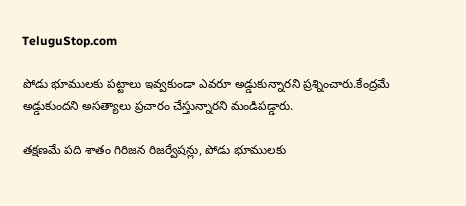TeluguStop.com

పోడు భూములకు పట్టాలు ఇవ్వకుండా ఎవరూ అడ్డుకున్నారని ప్రశ్నించారు.కేంద్రమే అడ్డుకుందని అసత్యాలు ప్రచారం చేస్తున్నారని మండిపడ్డారు.

తక్షణమే పది శాతం గిరిజన రిజర్వేషన్లు, పోడు భూములకు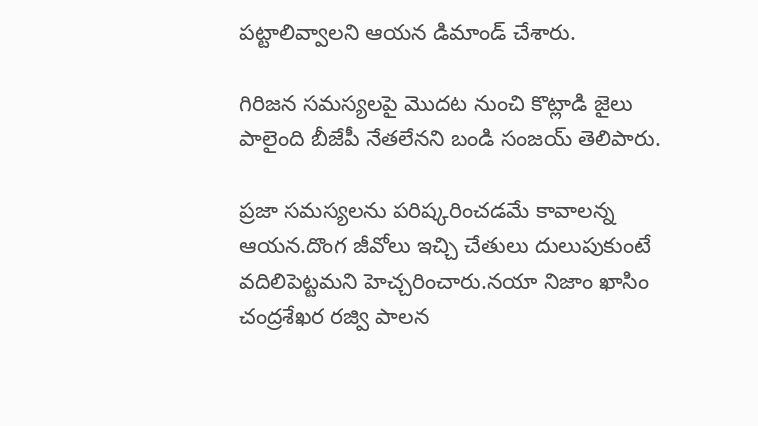పట్టాలివ్వాలని ఆయన డిమాండ్ చేశారు.

గిరిజన సమస్యలపై మొదట నుంచి కొట్లాడి జైలు పాలైంది బీజేపీ నేతలేనని బండి సంజయ్ తెలిపారు.

ప్రజా సమస్యలను పరిష్కరించడమే కావాలన్న ఆయన.దొంగ జీవోలు ఇచ్చి చేతులు దులుపుకుంటే వదిలిపెట్టమని హెచ్చరించారు.నయా నిజాం ఖాసిం చంద్రశేఖర రజ్వి పాలన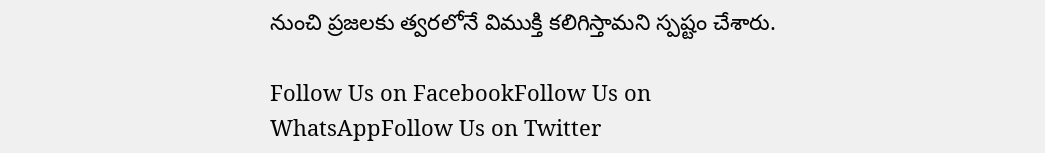నుంచి ప్రజలకు త్వరలోనే విముక్తి కలిగిస్తామని స్పష్టం చేశారు.

Follow Us on FacebookFollow Us on WhatsAppFollow Us on Twitter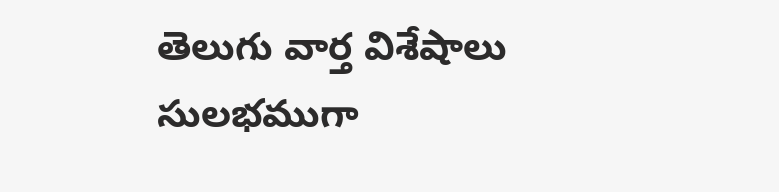తెలుగు వార్త విశేషాలు సులభముగా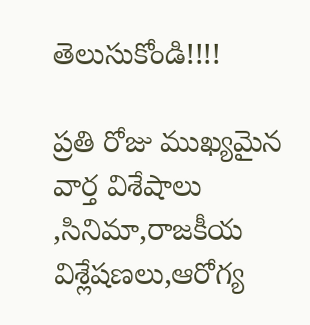తెలుసుకోండి!!!!

ప్రతి రోజు ముఖ్యమైన వార్త విశేషాలు ,సినిమా,రాజకీయ విశ్లేషణలు,ఆరోగ్య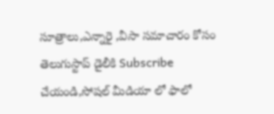సూత్రాలు,ఎన్నారై ,వీసా సమాచారం కోసం తెలుగుస్టాప్ డైలీకి Subscribe చేయండి,సోషల్ మీడియా లో ఫాలో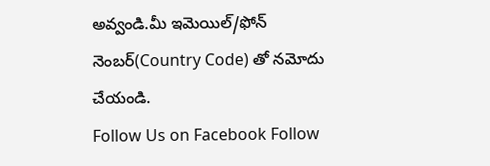అవ్వండి.మీ ఇమెయిల్/ఫోన్ నెంబర్(Country Code) తో నమోదు చేయండి.
Follow Us on Facebook Follow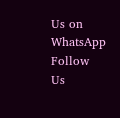Us on WhatsApp  Follow Us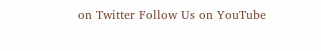on Twitter Follow Us on YouTube